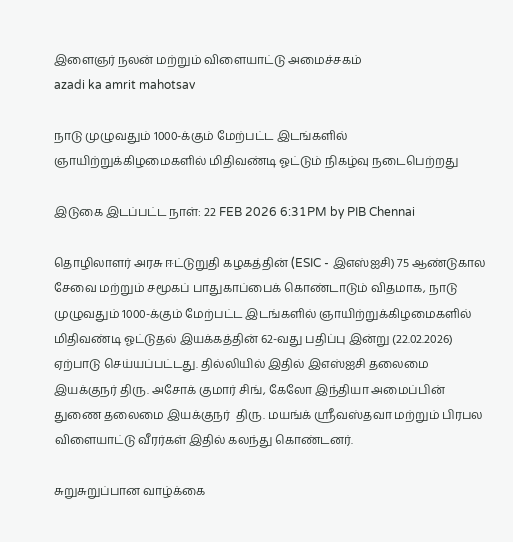இளைஞர் நலன் மற்றும் விளையாட்டு அமைச்சகம்
azadi ka amrit mahotsav

நாடு முழுவதும் 1000-க்கும் மேற்பட்ட இடங்களில் ஞாயிற்றுக்கிழமைகளில் மிதிவண்டி ஓட்டும் நிகழ்வு நடைபெற்றது

இடுகை இடப்பட்ட நாள்: 22 FEB 2026 6:31PM by PIB Chennai

தொழிலாளர் அரசு ஈட்டுறுதி கழகத்தின் (ESIC - இஎஸ்ஐசி) 75 ஆண்டுகால சேவை மற்றும் சமூகப் பாதுகாப்பைக் கொண்டாடும் விதமாக, நாடு முழுவதும் 1000-க்கும் மேற்பட்ட இடங்களில் ஞாயிற்றுக்கிழமைகளில் மிதிவண்டி ஓட்டுதல் இயக்கத்தின் 62-வது பதிப்பு இன்று (22.02.2026) ஏற்பாடு செய்யப்பட்டது. தில்லியில் இதில் இஎஸ்ஐசி தலைமை இயக்குநர் திரு. அசோக் குமார் சிங், கேலோ இந்தியா அமைப்பின் துணை தலைமை இயக்குநர்  திரு. மயங்க் ஸ்ரீவஸ்தவா மற்றும் பிரபல விளையாட்டு வீரர்கள் இதில் கலந்து கொண்டனர்.

சுறுசுறுப்பான வாழ்க்கை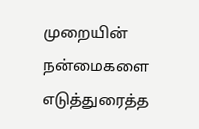முறையின் நன்மைகளை எடுத்துரைத்த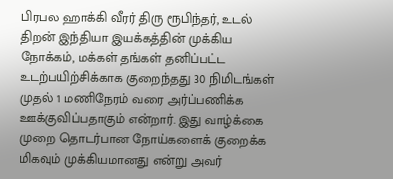பிரபல ஹாக்கி வீரர் திரு ரூபிந்தர், உடல் திறன் இந்தியா இயக்கத்தின் முக்கிய நோக்கம், மக்கள் தங்கள் தனிப்பட்ட உடற்பயிற்சிக்காக குறைந்தது 30 நிமிடங்கள் முதல் 1 மணிநேரம் வரை அர்ப்பணிக்க ஊக்குவிப்பதாகும் என்றார். இது வாழ்க்கை முறை தொடர்பான நோய்களைக் குறைக்க மிகவும் முக்கியமானது என்று அவர்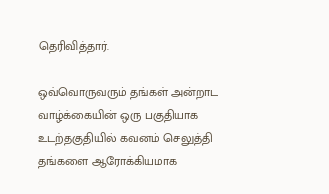தெரிவித்தார்.

ஒவ்வொருவரும் தங்கள் அன்றாட வாழ்க்கையின் ஒரு பகுதியாக உடற்தகுதியில் கவனம் செலுத்தி தங்களை ஆரோக்கியமாக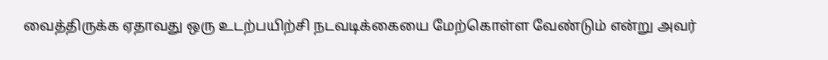வைத்திருக்க ஏதாவது ஒரு உடற்பயிற்சி நடவடிக்கையை மேற்கொள்ள வேண்டும் என்று அவர்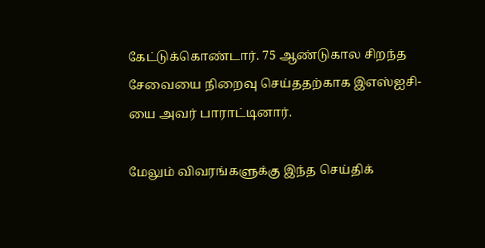கேட்டுக்கொண்டார். 75 ஆண்டுகால சிறந்த சேவையை நிறைவு செய்ததற்காக இஎஸ்ஐசி-யை அவர் பாராட்டினார்.

மேலும் விவரங்களுக்கு இந்த செய்திக்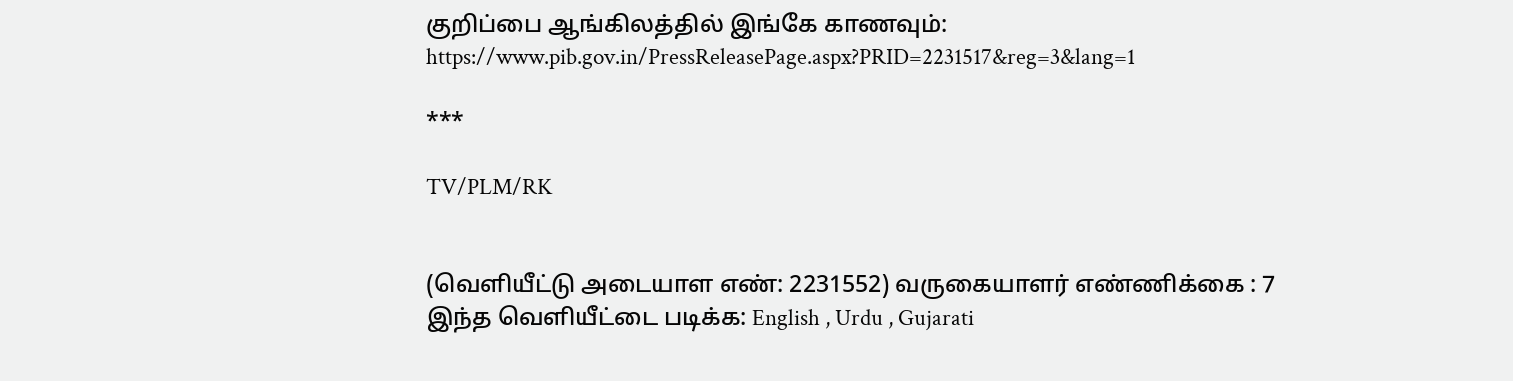குறிப்பை ஆங்கிலத்தில் இங்கே காணவும்: https://www.pib.gov.in/PressReleasePage.aspx?PRID=2231517&reg=3&lang=1

***

TV/PLM/RK


(வெளியீட்டு அடையாள எண்: 2231552) வருகையாளர் எண்ணிக்கை : 7
இந்த வெளியீட்டை படிக்க: English , Urdu , Gujarati